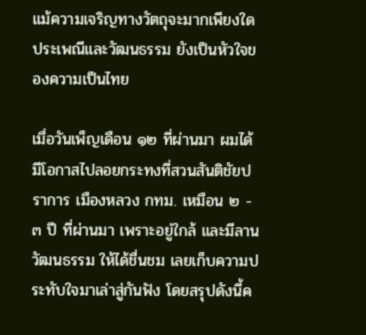แม้ความเจริญทางวัตถุจะมากเพียงใด ประเพณีและวัฒนธรรม ยังเป็นหัวใจของความเป็นไทย

เมื่อวันเพ็ญเดือน ๑๒ ที่ผ่านมา ผมได้มีโอกาสไปลอยกระทงที่สวนสันติชัยปราการ เมืองหลวง กทม. เหมือน ๒ - ๓ ปี ที่ผ่านมา เพราะอยู่ใกล้ และมีลานวัฒนธรรม ให้ได้ชื่นชม เลยเก็บความประทับใจมาเล่าสู่กันฟัง โดยสรุปดังนี้ค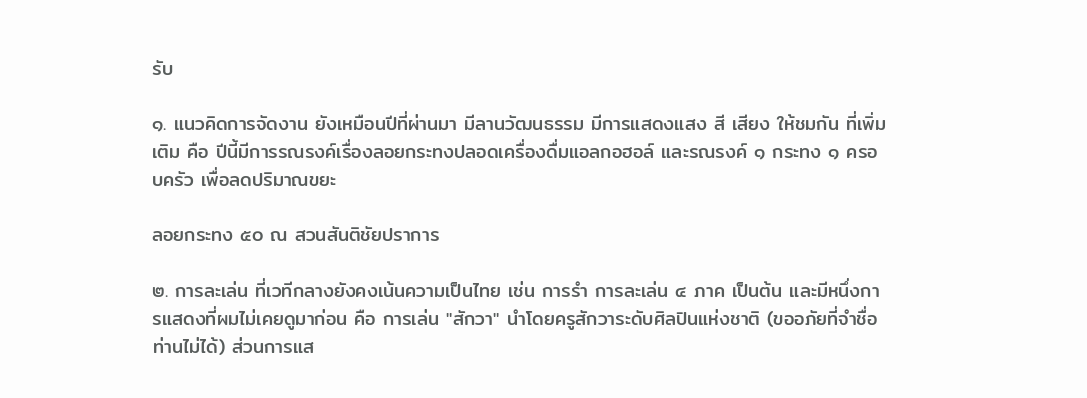รับ

๑. แนวคิดการจัดงาน ยังเหมือนปีที่ผ่านมา มีลานวัฒนธรรม มีการแสดงแสง สี เสียง ให้ชมกัน ที่เพิ่มเติม คือ ปีนี้มีการรณรงค์เรื่องลอยกระทงปลอดเครื่องดื่มแอลกอฮอล์ และรณรงค์ ๑ กระทง ๑ ครอบครัว เพื่อลดปริมาณขยะ

ลอยกระทง ๕๐ ณ สวนสันติชัยปราการ

๒. การละเล่น ที่เวทีกลางยังคงเน้นความเป็นไทย เช่น การรำ การละเล่น ๔ ภาค เป็นต้น และมีหนึ่งการแสดงที่ผมไม่เคยดูมาก่อน คือ การเล่น "สักวา" นำโดยครูสักวาระดับศิลปินแห่งชาติ (ขออภัยที่จำชื่อท่านไม่ได้) ส่วนการแส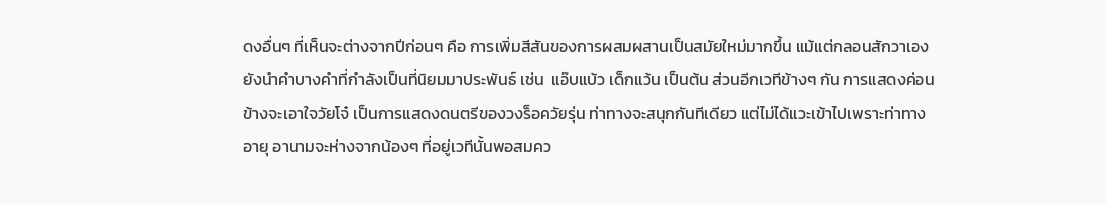ดงอื่นๆ ที่เห็นจะต่างจากปีก่อนๆ คือ การเพิ่มสีสันของการผสมผสานเป็นสมัยใหม่มากขึ้น แม้แต่กลอนสักวาเอง ยังนำคำบางคำที่กำลังเป็นที่นิยมมาประพันธ์ เช่น  แอ๊บแบ้ว เด็กแว้น เป็นต้น ส่วนอีกเวทีข้างๆ กัน การแสดงค่อนข้างจะเอาใจวัยโจ๋ เป็นการแสดงดนตรีของวงร็อควัยรุ่น ท่าทางจะสนุกกันทีเดียว แต่ไม่ได้แวะเข้าไปเพราะท่าทางอายุ อานามจะห่างจากน้องๆ ที่อยู่เวทีนั้นพอสมคว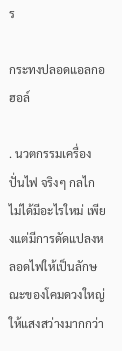ร

กระทงปลอดแอลกอฮอล์

. นวตกรรมเครื่องปั่นไฟ จริงๆ กลไกไม่ได้มีอะไรใหม่ เพียงแต่มีการดัดแปลงหลอดไฟให้เป็นลักษณะของโคมดวงใหญ่ ให้แสงสว่างมากกว่า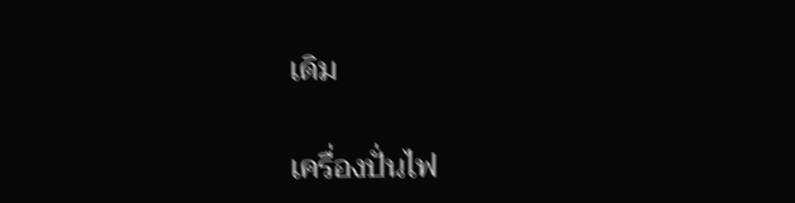เดิม

เครื่องปั่นไฟ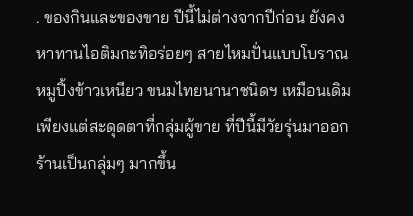. ของกินและของขาย ปีนี้ไม่ต่างจากปีก่อน ยังคงหาทานไอติมกะทิอร่อยๆ สายไหมปั่นแบบโบราณ หมูปิ้งข้าวเหนียว ขนมไทยนานาชนิดฯ เหมือนเดิม เพียงแต่สะดุดตาที่กลุ่มผู้ขาย ที่ปีนี้มีวัยรุ่นมาออกร้านเป็นกลุ่มๆ มากขึ้น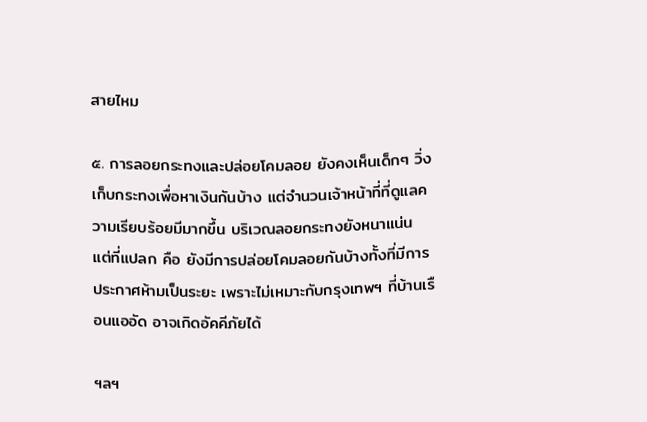สายไหม

๕. การลอยกระทงและปล่อยโคมลอย ยังคงเห็นเด็กๆ วิ่งเก็บกระทงเพื่อหาเงินกันบ้าง แต่จำนวนเจ้าหน้าที่ที่ดูแลความเรียบร้อยมีมากขึ้น บริเวณลอยกระทงยังหนาแน่น แต่ที่แปลก คือ ยังมีการปล่อยโคมลอยกันบ้างทั้งที่มีการประกาศห้ามเป็นระยะ เพราะไม่เหมาะกับกรุงเทพฯ ที่บ้านเรือนแออัด อาจเกิดอัคคีภัยได้

ฯลฯ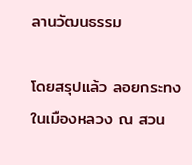ลานวัฒนธรรม

โดยสรุปแล้ว ลอยกระทงในเมืองหลวง ณ สวน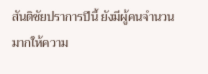สันติชัยปราการปีนี้ ยังมีผู้คนจำนวนมากให้ความ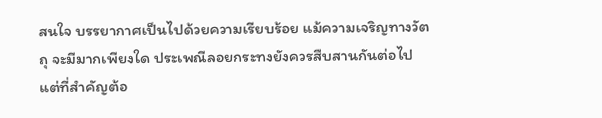สนใจ บรรยากาศเป็นไปด้วยความเรียบร้อย แม้ความเจริญทางวัตถุ จะมีมากเพียงใด ประเพณีลอยกระทงยังควรสืบสานกันต่อไป แต่ที่สำคัญต้อ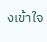งเข้าใจ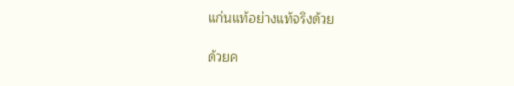แก่นแท้อย่างแท้จริงด้วย

ด้วยค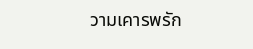วามเคารพรัก